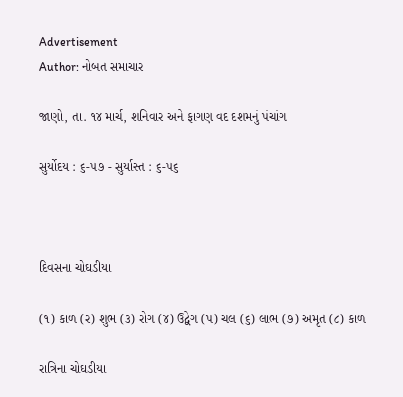Advertisement
Author: નોબત સમાચાર

જાણો, તા. ૧૪ માર્ચ, શનિવાર અને ફાગણ વદ દશમનું પંચાંગ

સુર્યોદય : ૬-૫૭ - સુર્યાસ્ત : ૬-૫૬



દિવસના ચોઘડીયા

(૧) કાળ (ર) શુભ (૩) રોગ (૪) ઉદ્વેગ (પ) ચલ (૬) લાભ (૭) અમૃત (૮) કાળ

રાત્રિના ચોઘડીયા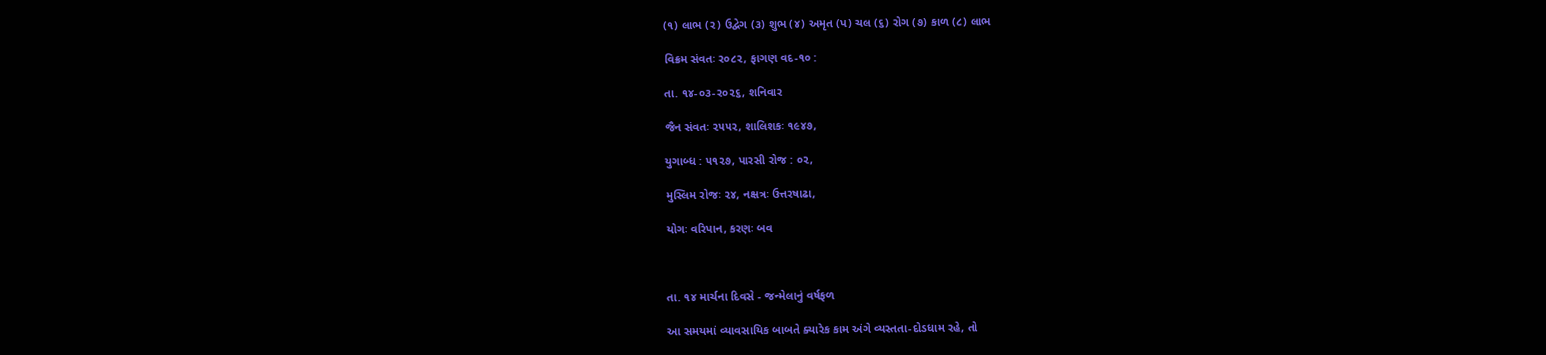(૧) લાભ (ર) ઉદ્વેગ (૩) શુભ (૪) અમૃત (પ) ચલ (૬) રોગ (૭) કાળ (૮) લાભ

વિક્રમ સંવતઃ ર૦૮૨, ફાગણ વદ-૧૦ :

તા. ૧૪-૦૩-ર૦૨૬, શનિવાર

જૈન સંવતઃ ૨૫૫૨, શાલિશકઃ ૧૯૪૭,

યુગાબ્ધ : ૫૧૨૭, પારસી રોજ : ૦૨,

મુસ્લિમ રોજઃ ૨૪, નક્ષત્રઃ ઉત્તરષાઢા,

યોગઃ વરિપાન, કરણઃ બવ



તા. ૧૪ માર્ચના દિવસે - જન્મેલાનું વર્ષફળ

આ સમયમાં વ્યાવસાયિક બાબતે ક્યારેક કામ અંગે વ્યસ્તતા-દોડધામ રહે, તો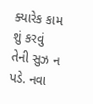ક્યારેક કામ  શું કરવું તેની સુઝ ન પડે. નવા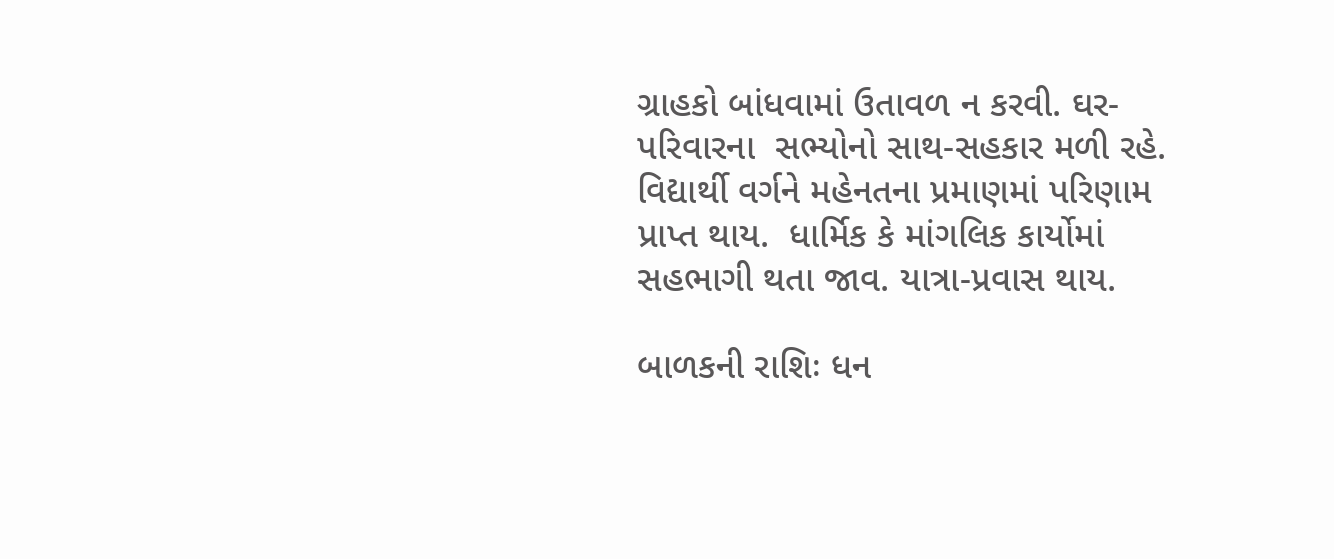ગ્રાહકો બાંધવામાં ઉતાવળ ન કરવી. ઘર-પરિવારના  સભ્યોનો સાથ-સહકાર મળી રહે. વિદ્યાર્થી વર્ગને મહેનતના પ્રમાણમાં પરિણામ પ્રાપ્ત થાય.  ધાર્મિક કે માંગલિક કાર્યોમાં સહભાગી થતા જાવ. યાત્રા-પ્રવાસ થાય.

બાળકની રાશિઃ ધન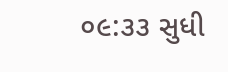૦૯:૩૩ સુધી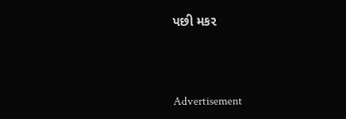પછી મકર



Advertisement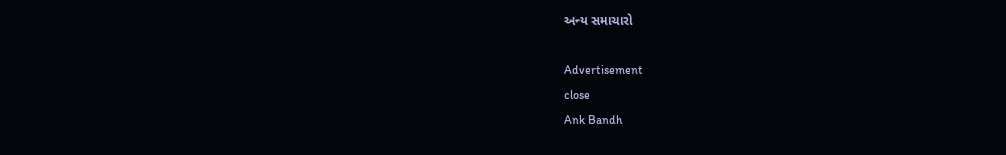અન્ય સમાચારો

Advertisement
close
Ank Bandh